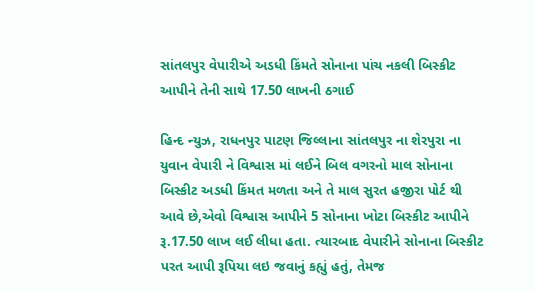સાંતલપુર વેપારીએ અડધી કિંમતે સોનાના પાંચ નકલી બિસ્કીટ આપીને તેની સાથે 17.50 લાખની ઠગાઈ

હિન્દ ન્યુઝ, રાધનપુર પાટણ જિલ્લાના સાંતલપુર ના શેરપુરા ના યુવાન વેપારી ને વિશ્વાસ માં લઈને બિલ વગરનો માલ સોનાના બિસ્કીટ અડધી કિંમત મળતા અને તે માલ સુરત હજીરા પોર્ટ થી આવે છે,એવો વિશ્વાસ આપીને 5 સોનાના ખોટા બિસ્કીટ આપીને રૂ.17.50 લાખ લઈ લીધા હતા. ત્યારબાદ વેપારીને સોનાના બિસ્કીટ પરત આપી રૂપિયા લઇ જવાનું કહ્યું હતું, તેમજ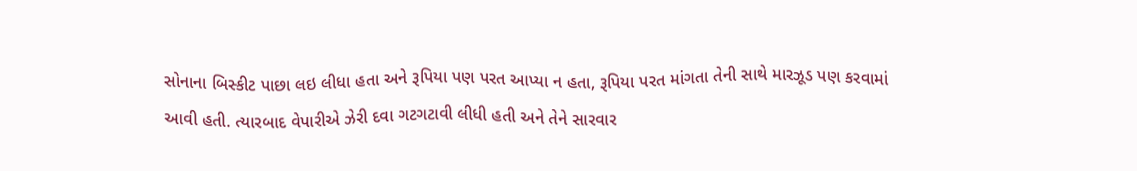સોનાના બિસ્કીટ પાછા લઇ લીધા હતા અને રૂપિયા પણ પરત આપ્યા ન હતા, રૂપિયા પરત માંગતા તેની સાથે મારઝૂડ પણ કરવામાં આવી હતી. ત્યારબાદ વેપારીએ ઝેરી દવા ગટગટાવી લીધી હતી અને તેને સારવાર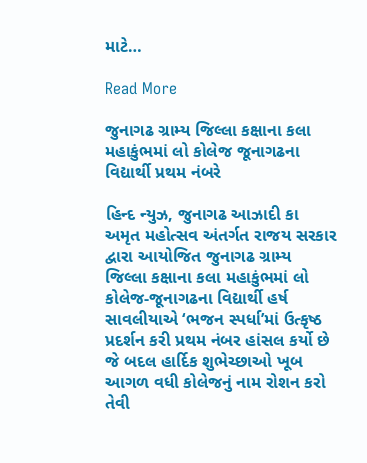માટે…

Read More

જુનાગઢ ગ્રામ્ય જિલ્લા કક્ષાના કલા મહાકુંભમાં લો કોલેજ જૂનાગઢના વિદ્યાર્થી પ્રથમ નંબરે

હિન્દ ન્યુઝ, જુનાગઢ આઝાદી કા અમૃત મહોત્સવ અંતર્ગત રાજય સરકાર દ્વારા આયોજિત જુનાગઢ ગ્રામ્ય જિલ્લા કક્ષાના કલા મહાકુંભમાં લો કોલેજ-જૂનાગઢના વિદ્યાર્થી હર્ષ સાવલીયાએ ‘ભજન સ્પર્ધા’માં ઉત્કૃષ્ઠ પ્રદર્શન કરી પ્રથમ નંબર હાંસલ કર્યો છે જે બદલ હાર્દિક શુભેચ્છાઓ ખૂબ આગળ વધી કોલેજનું નામ રોશન કરો તેવી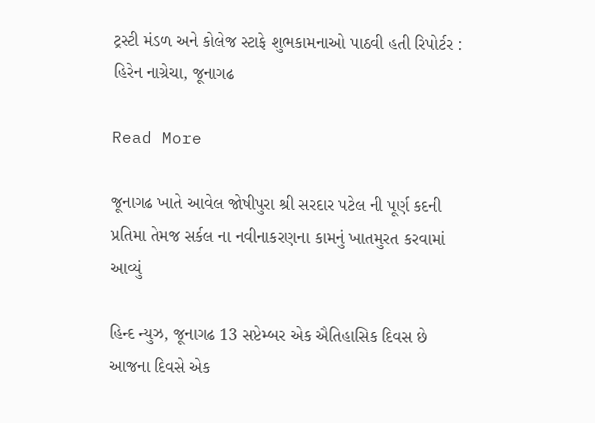ટ્રસ્ટી મંડળ અને કોલેજ સ્ટાફે શુભકામનાઓ પાઠવી હતી રિપોર્ટર : હિરેન નાગ્રેચા, જૂનાગઢ

Read More

જૂનાગઢ ખાતે આવેલ જોષીપુરા શ્રી સરદાર પટેલ ની પૂર્ણ કદની પ્રતિમા તેમજ સર્કલ ના નવીનાકરણના કામનું ખાતમુરત કરવામાં આવ્યું

હિન્દ ન્યુઝ, જૂનાગઢ 13 સપ્ટેમ્બર એક ઐતિહાસિક દિવસ છે આજના દિવસે એક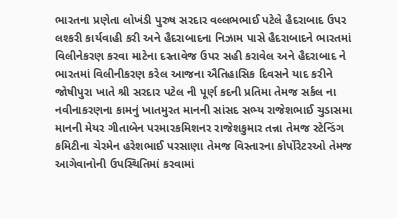ભારતના પ્રણેતા લોખંડી પુરુષ સરદાર વલ્લભભાઈ પટેલે હૈદરાબાદ ઉપર લશ્કરી કાર્યવાહી કરી અને હૈદરાબાદના નિઝામ પાસે હૈદરાબાદને ભારતમાં વિલીનેકરણ કરવા માટેના દસ્તાવેજ ઉપર સહી કરાવેલ અને હૈદરાબાદ ને ભારતમાં વિલીનીકરણ કરેલ આજના ઐતિહાસિક દિવસને યાદ કરીને જોષીપુરા ખાતે શ્રી સરદાર પટેલ ની પૂર્ણ કદની પ્રતિમા તેમજ સર્કલ ના નવીનાકરણના કામનું ખાતમુરત માનની સાંસદ સભ્ય રાજેશભાઈ ચુડાસમા માનની મેયર ગીતાબેન પરમારકમિશનર રાજેશકુમાર તન્ના તેમજ સ્ટેન્ડિંગ કમિટીના ચેરમેન હરેશભાઈ પરસાણા તેમજ વિસ્તારના કોર્પોરેટરઓ તેમજ આગેવાનોની ઉપસ્થિતિમાં કરવામાં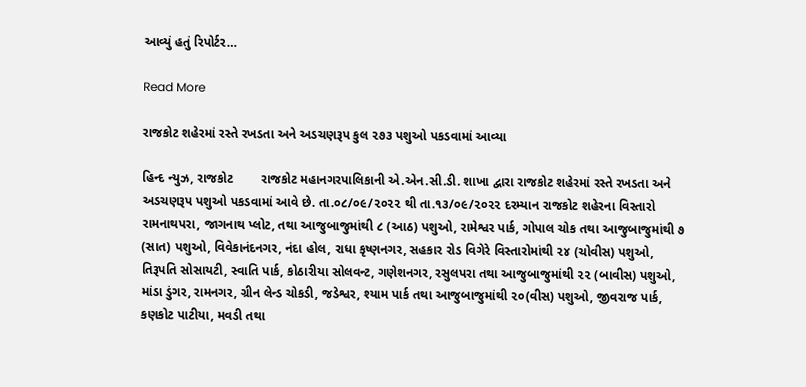આવ્યું હતું રિપોર્ટર…

Read More

રાજકોટ શહેરમાં રસ્તે રખડતા અને અડચણરૂપ કુલ ૨૭૩ પશુઓ પકડવામાં આવ્યા

હિન્દ ન્યુઝ, રાજકોટ        રાજકોટ મહાનગરપાલિકાની એ.એન.સી.ડી. શાખા દ્વારા રાજકોટ શહેરમાં રસ્તે રખડતા અને અડચણરૂપ પશુઓ પકડવામાં આવે છે. તા.૦૮/૦૯/૨૦૨૨ થી તા.૧૩/૦૯/૨૦૨૨ દરમ્યાન રાજકોટ શહેરના વિસ્તારો રામનાથપરા, જાગનાથ પ્લોટ, તથા આજુબાજુમાંથી ૮ (આઠ) પશુઓ, રામેશ્વર પાર્ક, ગોપાલ ચોક તથા આજુબાજુમાંથી ૭ (સાત) પશુઓ, વિવેકાનંદનગર, નંદા હોલ, રાધા કૃષ્ણનગર, સહકાર રોડ વિગેરે વિસ્તારોમાંથી ૨૪ (ચોવીસ) પશુઓ, તિરૂપતિ સોસાયટી, સ્વાતિ પાર્ક, કોઠારીયા સોલવન્‍ટ, ગણેશનગર, રસુલપરા તથા આજુબાજુમાંથી ૨૨ (બાવીસ) પશુઓ, માંડા ડુંગર, રામનગર, ગ્રીન લેન્‍ડ ચોકડી, જડેશ્વર, શ્યામ પાર્ક તથા આજુબાજુમાંથી ૨૦(વીસ) પશુઓ, જીવરાજ પાર્ક, કણકોટ પાટીયા, મવડી તથા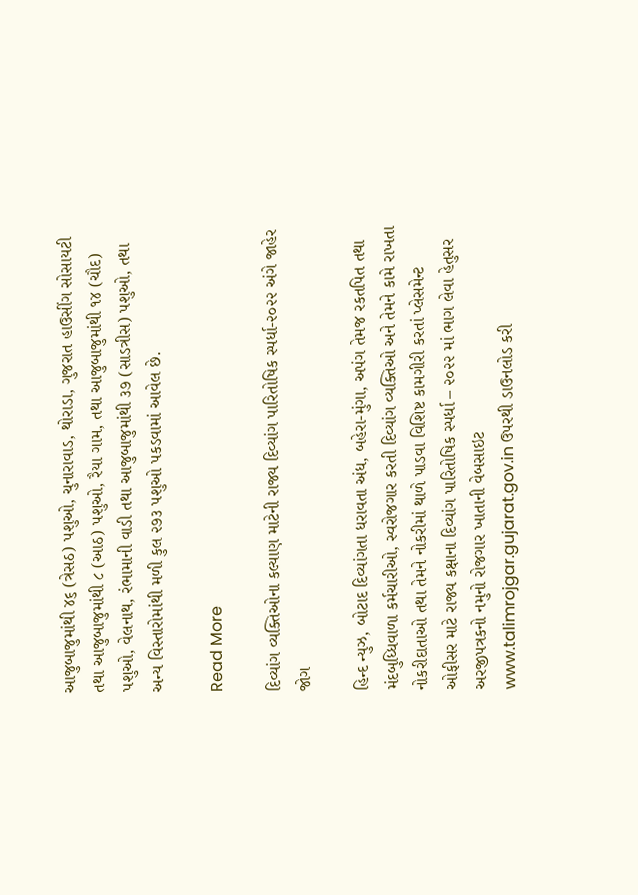આજુબાજુમાંથી ૪૬ (ત્રેસઠ) પશુઓ, ચુનારાવાડ, થોરાડા, ગુજરાત હાઉસીંગ સોસાયટી તથા આજુબાજુમાંથી ૮ (આઠ) પશુઓ, રૈયા ગામ, તથા આજુબાજુમાંથી ૧૪ (ચૌદ) પશુઓ, વેલનાથ, રંભામાની વાડી તથા આજુબાજુમાંથી ૩૭ (સાડત્રીસ) પશુઓ, તથા અન્ય વિસ્તારોમાંથી મળી કુલ ૨૭૩ પશુઓ પકડવામાં આવેલ છે.

Read More

દિવ્યાંગ વ્યક્તિઓના કલ્યાણ માટેની રાજ્ય દિવ્યાંગ પારિતોષિક સ્પર્ધા-૨૦૨૨ અંગે જાહેર જોગ

હિન્દ ન્યુઝ, બોટાદ દિવ્યાંગતા ધરાવતા અંધ, બહેરા-મુંગા, અપંગ તેમજ રકતપિત તથા મંદબુધ્ધિવાળા કર્મચારીઓ, સ્વરોજગાર કરતી દિવ્યાંગ વ્યક્તિઓ અને તેમને કામે રાખતા નોકરીદાતાઓ તથા તેમને નોકરીમાં થાળે પાડવા વિશિષ્ટ કામગીરી કરતાં પ્લેસમેન્ટ ઓફીસર માટે રાજ્ય કક્ષાના દિવ્યાંગ પારિતોષિક સ્પર્ધા – ૨૦૨૨ માં ભાગ લેવા હેતુસર અરજીપત્રકનો નમુનો રોજગાર ખાતાની વેબસાઇટ www.talimrojgar.gujarat.gov.in ઉપરથી ડાઉનલોડ કરી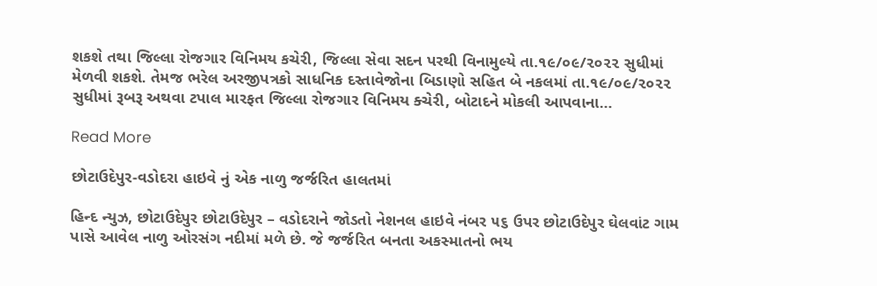શકશે તથા જિલ્લા રોજગાર વિનિમય કચેરી, જિલ્લા સેવા સદન પરથી વિનામુલ્યે તા.૧૯/૦૯/૨૦૨૨ સુધીમાં મેળવી શકશે. તેમજ ભરેલ અરજીપત્રકો સાધનિક દસ્તાવેજોના બિડાણો સહિત બે નકલમાં તા.૧૯/૦૯/૨૦૨૨ સુધીમાં રૂબરૂ અથવા ટપાલ મારફત જિલ્લા રોજગાર વિનિમય ક્ચેરી, બોટાદને મોકલી આપવાના…

Read More

છોટાઉદેપુર-વડોદરા હાઇવે નું એક નાળુ જર્જરિત હાલતમાં

હિન્દ ન્યુઝ, છોટાઉદેપુર છોટાઉદેપુર – વડોદરાને જોડતો નેશનલ હાઇવે નંબર ૫૬ ઉપર છોટાઉદેપુર ઘેલવાંટ ગામ પાસે આવેલ નાળુ ઓરસંગ નદીમાં મળે છે. જે જર્જરિત બનતા અકસ્માતનો ભય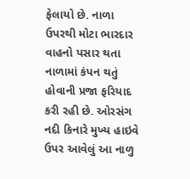ફેલાયો છે. નાળા ઉપરથી મોટા ભારદાર વાહનો પસાર થતા નાળામાં કંપન થતું હોવાની પ્રજા ફરિયાદ કરી રહી છે. ઓરસંગ નદી કિનારે મુખ્ય હાઇવે ઉપર આવેલું આ નાળુ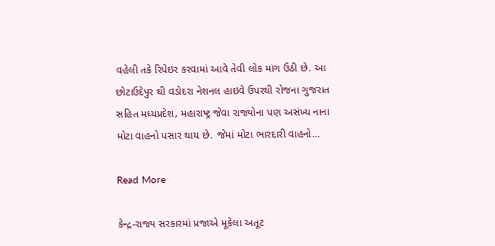વહેલી તકે રિપેઇર કરવામાં આવે તેવી લોક માંગ ઉઠી છે. આ છોટાઉદેપુર થી વડોદરા નેશનલ હાઇવે ઉપરથી રોજના ગુજરાત સહિત મધ્યપ્રદેશ, મહારાષ્ટ્ર જેવા રાજ્યોના પણ અસંખ્ય નાના મોટા વાહનો પસાર થાય છે. જેમાં મોટા ભારદારી વાહનો…

Read More

કેન્દ્ર-રાજ્ય સરકારમાં પ્રજાએ મૂકેલા અતૂટ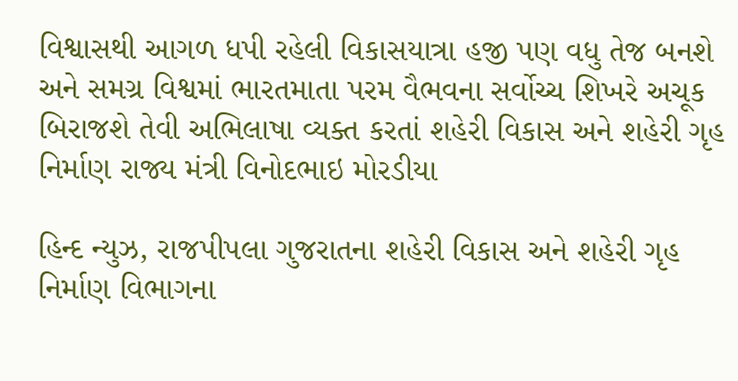વિશ્વાસથી આગળ ધપી રહેલી વિકાસયાત્રા હજી પણ વધુ તેજ બનશે અને સમગ્ર વિશ્વમાં ભારતમાતા પરમ વૈભવના સર્વોચ્ચ શિખરે અચૂક બિરાજશે તેવી અભિલાષા વ્યક્ત કરતાં શહેરી વિકાસ અને શહેરી ગૃહ નિર્માણ રાજ્ય મંત્રી વિનોદભાઇ મોરડીયા

હિન્દ ન્યુઝ, રાજપીપલા ગુજરાતના શહેરી વિકાસ અને શહેરી ગૃહ નિર્માણ વિભાગના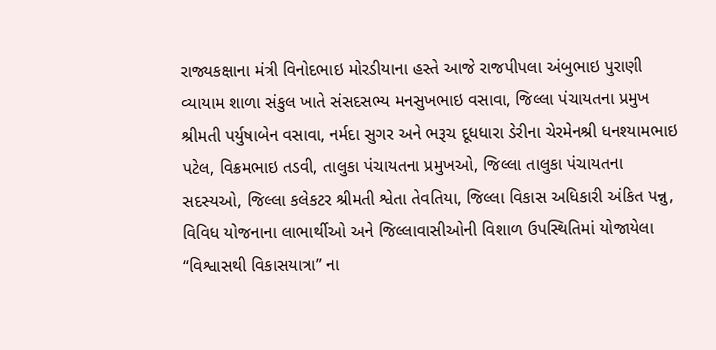રાજ્યકક્ષાના મંત્રી વિનોદભાઇ મોરડીયાના હસ્તે આજે રાજપીપલા અંબુભાઇ પુરાણી વ્યાયામ શાળા સંકુલ ખાતે સંસદસભ્ય મનસુખભાઇ વસાવા, જિલ્લા પંચાયતના પ્રમુખ શ્રીમતી પર્યુષાબેન વસાવા, નર્મદા સુગર અને ભરૂચ દૂધધારા ડેરીના ચેરમેનશ્રી ધનશ્યામભાઇ પટેલ, વિક્રમભાઇ તડવી, તાલુકા પંચાયતના પ્રમુખઓ, જિલ્લા તાલુકા પંચાયતના સદસ્યઓ, જિલ્લા કલેકટર શ્રીમતી શ્વેતા તેવતિયા, જિલ્લા વિકાસ અધિકારી અંકિત પન્નુ, વિવિધ યોજનાના લાભાર્થીઓ અને જિલ્લાવાસીઓની વિશાળ ઉપસ્થિતિમાં યોજાયેલા “વિશ્વાસથી વિકાસયાત્રા” ના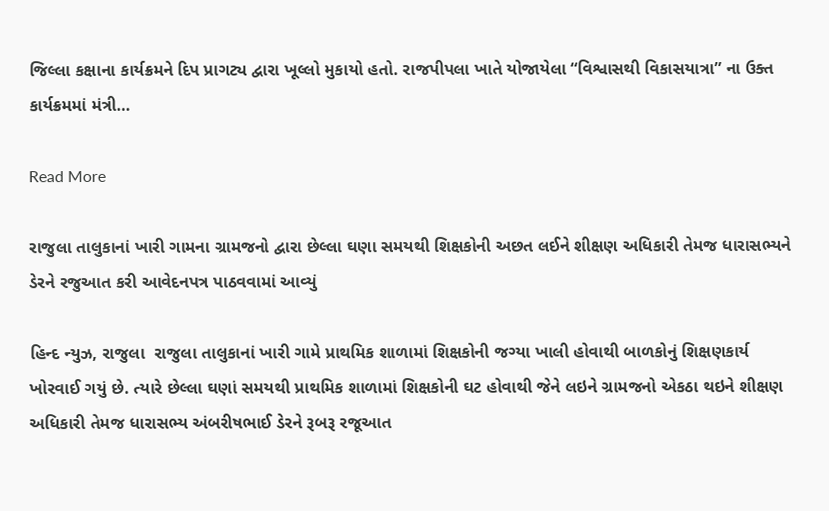જિલ્લા કક્ષાના કાર્યક્રમને દિપ પ્રાગટ્ય દ્વારા ખૂલ્લો મુકાયો હતો. રાજપીપલા ખાતે યોજાયેલા “વિશ્વાસથી વિકાસયાત્રા” ના ઉક્ત કાર્યક્રમમાં મંત્રી…

Read More

રાજુલા તાલુકાનાં ખારી ગામના ગ્રામજનો દ્વારા છેલ્લા ઘણા સમયથી શિક્ષકોની અછત લઈને શીક્ષણ અધિકારી તેમજ ધારાસભ્યને ડેરને રજુઆત કરી આવેદનપત્ર પાઠવવામાં આવ્યું

હિન્દ ન્યુઝ, રાજુલા  રાજુલા તાલુકાનાં ખારી ગામે પ્રાથમિક શાળામાં શિક્ષકોની જગ્યા ખાલી હોવાથી બાળકોનું શિક્ષણકાર્ય ખોરવાઈ ગયું છે. ત્યારે છેલ્લા ઘણાં સમયથી પ્રાથમિક શાળામાં શિક્ષકોની ઘટ હોવાથી જેને લઇને ગ્રામજનો એકઠા થઇને શીક્ષણ અધિકારી તેમજ ધારાસભ્ય અંબરીષભાઈ ડેરને રૂબરૂ રજૂઆત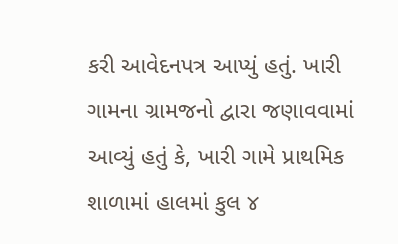કરી આવેદનપત્ર આપ્યું હતું. ખારી ગામના ગ્રામજનો દ્વારા જણાવવામાં આવ્યું હતું કે, ખારી ગામે પ્રાથમિક શાળામાં હાલમાં કુલ ૪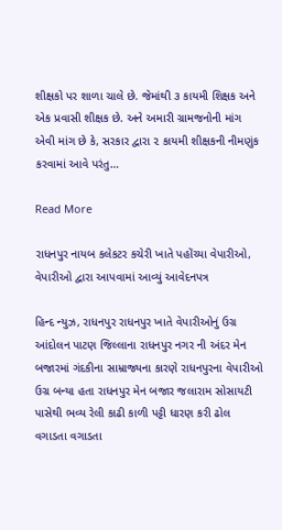શીક્ષકો પર શાળા ચાલે છે. જેમાંથી ૩ કાયમી શિક્ષક અને એક પ્રવાસી શીક્ષક છે. અને અમારી ગ્રામજનોની માંગ એવી માંગ છે કે, સરકાર દ્વારા ૨ કાયમી શીક્ષકની નીમણુંક કરવામાં આવે પરંતુ…

Read More

રાધનપુર નાયબ કલેકટર કચેરી ખાતે પહોંચ્યા વેપારીઓ, વેપારીઓ દ્વારા આપવામાં આવ્યું આવેદનપત્ર

હિન્દ ન્યુઝ, રાધનપુર રાધનપુર ખાતે વેપારીઓનું ઉગ્ર આંદોલન પાટણ જિલ્લાના રાધનપુર નગર ની અંદર મેન બજારમાં ગંદકીના સામ્રાજ્યના કારણે રાધનપુરના વેપારીઓ ઉગ્ર બન્યા હતા રાધનપુર મેન બજાર જલારામ સોસાયટી પાસેથી ભવ્ય રેલી કાઢી કાળી પટ્ટી ધારણ કરી ઢોલ વગાડતા વગાડતા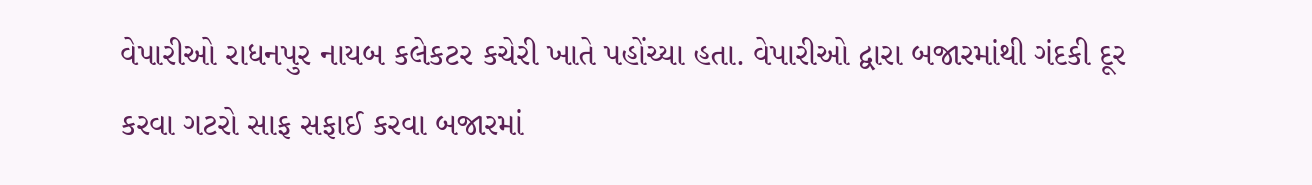વેપારીઓ રાધનપુર નાયબ કલેકટર કચેરી ખાતે પહોંચ્યા હતા. વેપારીઓ દ્વારા બજારમાંથી ગંદકી દૂર કરવા ગટરો સાફ સફાઈ કરવા બજારમાં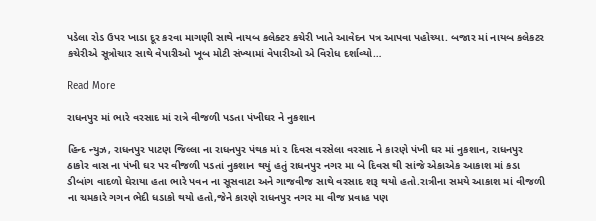પડેલા રોડ ઉપર ખાડા દૂર કરવા માગણી સાથે નાયબ કલેક્ટર કચેરી ખાતે આવેદન પત્ર આપવા પહોચ્યા. બજાર માં નાયબ કલેકટર કચેરીએ સૂત્રોચાર સાથે વેપારીઓ ખૂબ મોટી સંખ્યામાં વેપારીઓ એ વિરોધ દર્શાવ્યો…

Read More

રાધનપુર માં ભારે વરસાદ માં રાત્રે વીજળી પડતા પંખીઘર ને નુકશાન

હિન્દ ન્યુઝ, રાધનપુર પાટણ જિલ્લા ના રાધનપુર પંથક માં ૨ દિવસ વરસેલા વરસાદ ને કારણે પંખી ઘર માં નુકશાન, રાધનપુર ઠાકોર વાસ ના પંખી ઘર પર વીજળી પડતાં નુકશાન થયું હતું રાધનપુર નગર મા બે દિવસ થી સાંજે એકાએક આકાશ માં કડા ડીબાંગ વાદળો ઘેરાયા હતા ભારે પવન ના સૂસવાટા અને ગાજવીજ સાથે વરસાદ શરૂ થયો હતો.રાત્રીના સમયે આકાશ માં વીજળી ના ચમકારે ગગન ભેદી ધડાકો થયો હતો,જેને કારણે રાધનપુર નગર મા વીજ પ્રવાહ પણ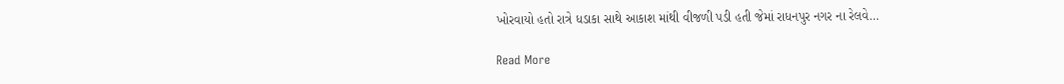ખોરવાયો હતો રાત્રે ધડાકા સાથે આકાશ માંથી વીજળી પડી હતી જેમાં રાધનપુર નગર ના રેલવે…

Read More